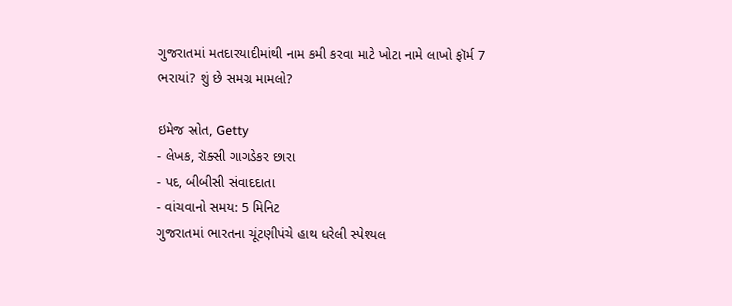ગુજરાતમાં મતદારયાદીમાંથી નામ કમી કરવા માટે ખોટા નામે લાખો ફૉર્મ 7 ભરાયાં? શું છે સમગ્ર મામલો?

ઇમેજ સ્રોત, Getty
- લેખક, રૉક્સી ગાગડેકર છારા
- પદ, બીબીસી સંવાદદાતા
- વાંચવાનો સમય: 5 મિનિટ
ગુજરાતમાં ભારતના ચૂંટણીપંચે હાથ ધરેલી સ્પેશ્યલ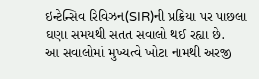ઇન્ટેન્સિવ રિવિઝન(SIR)ની પ્રક્રિયા પર પાછલા ઘણા સમયથી સતત સવાલો થઈ રહ્યા છે.
આ સવાલોમાં મુખ્યત્વે ખોટા નામથી અરજી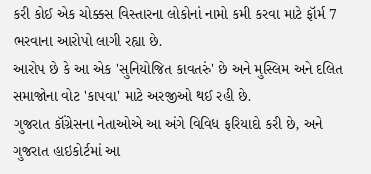કરી કોઈ એક ચોક્કસ વિસ્તારના લોકોનાં નામો કમી કરવા માટે ફૉર્મ 7 ભરવાના આરોપો લાગી રહ્યા છે.
આરોપ છે કે આ એક 'સુનિયોજિત કાવતરું' છે અને મુસ્લિમ અને દલિત સમાજોના વોટ 'કાપવા' માટે અરજીઓ થઈ રહી છે.
ગુજરાત કૉંગ્રેસના નેતાઓએ આ અંગે વિવિધ ફરિયાદો કરી છે, અને ગુજરાત હાઇકોર્ટમાં આ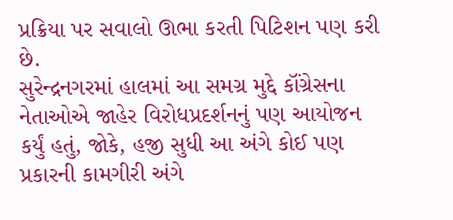પ્રક્રિયા પર સવાલો ઊભા કરતી પિટિશન પણ કરી છે.
સુરેન્દ્રનગરમાં હાલમાં આ સમગ્ર મુદ્દે કૉંગ્રેસના નેતાઓએ જાહેર વિરોધપ્રદર્શનનું પણ આયોજન કર્યું હતું, જોકે, હજી સુધી આ અંગે કોઈ પણ પ્રકારની કામગીરી અંગે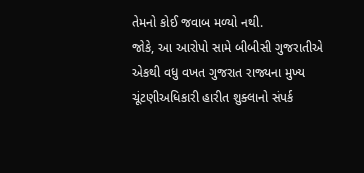તેમનો કોઈ જવાબ મળ્યો નથી.
જોકે, આ આરોપો સામે બીબીસી ગુજરાતીએ એકથી વધુ વખત ગુજરાત રાજ્યના મુખ્ય ચૂંટણીઅધિકારી હારીત શુક્લાનો સંપર્ક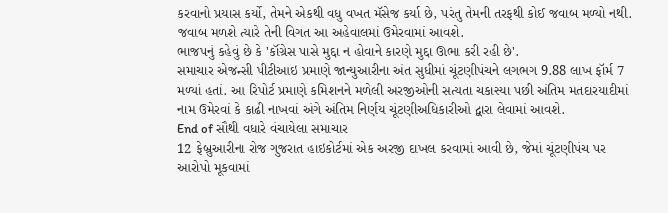કરવાનો પ્રયાસ કર્યો, તેમને એકથી વધુ વખત મૅસેજ કર્યા છે, પરંતુ તેમની તરફથી કોઈ જવાબ મળ્યો નથી. જવાબ મળશે ત્યારે તેની વિગત આ અહેવાલમાં ઉમેરવામાં આવશે.
ભાજપનું કહેવું છે કે 'કૉંગ્રેસ પાસે મુદ્દા ન હોવાને કારણે મુદ્દા ઊભા કરી રહી છે'.
સમાચાર એજન્સી પીટીઆઇ પ્રમાણે જાન્યુઆરીના અંત સુધીમાં ચૂંટણીપંચને લગભગ 9.88 લાખ ફૉર્મ 7 મળ્યાં હતાં. આ રિપોર્ટ પ્રમાણે કમિશનને મળેલી અરજીઓની સત્યતા ચકાસ્યા પછી અંતિમ મતદારયાદીમાં નામ ઉમેરવાં કે કાઢી નાખવાં અંગે અંતિમ નિર્ણય ચૂંટણીઅધિકારીઓ દ્વારા લેવામાં આવશે.
End of સૌથી વધારે વંચાયેલા સમાચાર
12 ફેબ્રુઆરીના રોજ ગુજરાત હાઇકોર્ટમાં એક અરજી દાખલ કરવામાં આવી છે, જેમાં ચૂંટણીપંચ પર આરોપો મૂકવામાં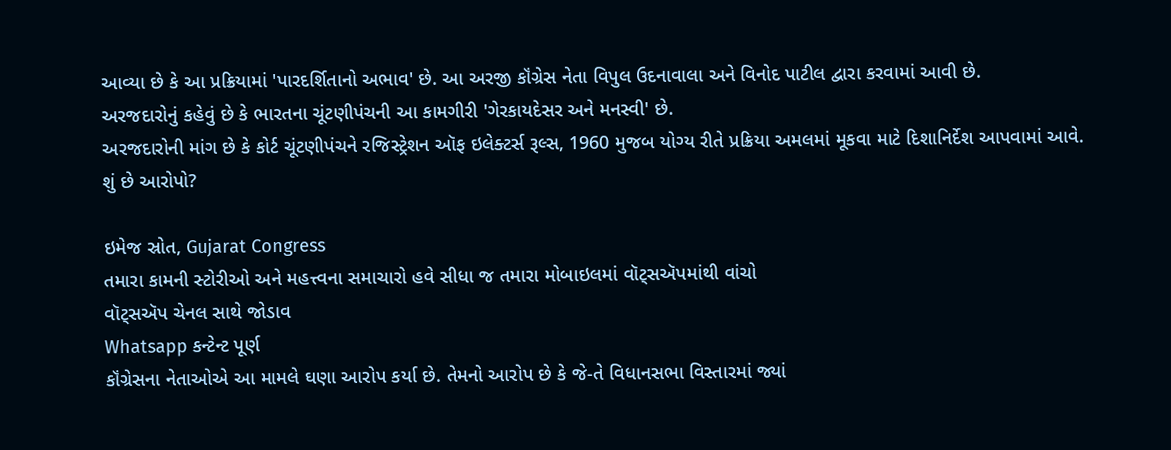આવ્યા છે કે આ પ્રક્રિયામાં 'પારદર્શિતાનો અભાવ' છે. આ અરજી કૉંગ્રેસ નેતા વિપુલ ઉદનાવાલા અને વિનોદ પાટીલ દ્વારા કરવામાં આવી છે.
અરજદારોનું કહેવું છે કે ભારતના ચૂંટણીપંચની આ કામગીરી 'ગેરકાયદેસર અને મનસ્વી' છે.
અરજદારોની માંગ છે કે કોર્ટ ચૂંટણીપંચને રજિસ્ટ્રેશન ઑફ ઇલેક્ટર્સ રૂલ્સ, 1960 મુજબ યોગ્ય રીતે પ્રક્રિયા અમલમાં મૂકવા માટે દિશાનિર્દેશ આપવામાં આવે.
શું છે આરોપો?

ઇમેજ સ્રોત, Gujarat Congress
તમારા કામની સ્ટોરીઓ અને મહત્ત્વના સમાચારો હવે સીધા જ તમારા મોબાઇલમાં વૉટ્સઍપમાંથી વાંચો
વૉટ્સઍપ ચેનલ સાથે જોડાવ
Whatsapp કન્ટેન્ટ પૂર્ણ
કૉંગ્રેસના નેતાઓએ આ મામલે ઘણા આરોપ કર્યા છે. તેમનો આરોપ છે કે જે-તે વિધાનસભા વિસ્તારમાં જ્યાં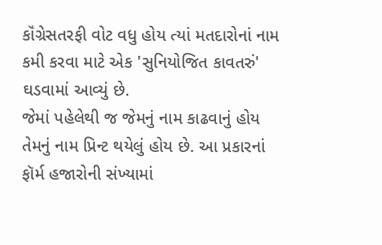કૉંગ્રેસતરફી વોટ વધુ હોય ત્યાં મતદારોનાં નામ કમી કરવા માટે એક 'સુનિયોજિત કાવતરું' ઘડવામાં આવ્યું છે.
જેમાં પહેલેથી જ જેમનું નામ કાઢવાનું હોય તેમનું નામ પ્રિન્ટ થયેલું હોય છે. આ પ્રકારનાં ફૉર્મ હજારોની સંખ્યામાં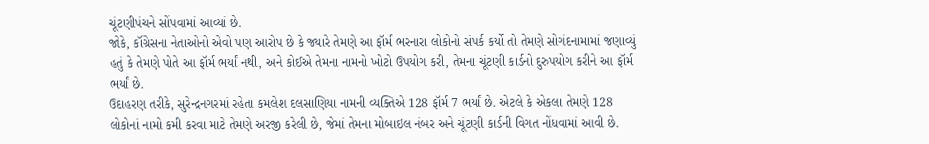ચૂંટણીપંચને સોંપવામાં આવ્યાં છે.
જોકે, કૉંગ્રેસના નેતાઓનો એવો પણ આરોપ છે કે જ્યારે તેમણે આ ફૉર્મ ભરનારા લોકોનો સંપર્ક કર્યો તો તેમણે સોગંદનામામાં જણાવ્યું હતું કે તેમણે પોતે આ ફૉર્મ ભર્યાં નથી, અને કોઈએ તેમના નામનો ખોટો ઉપયોગ કરી, તેમના ચૂંટણી કાર્ડનો દુરુપયોગ કરીને આ ફૉર્મ ભર્યાં છે.
ઉદાહરણ તરીકે, સુરેન્દ્રનગરમાં રહેતા કમલેશ દલસાણિયા નામની વ્યક્તિએ 128 ફૉર્મ 7 ભર્યાં છે. એટલે કે એકલા તેમણે 128 લોકોનાં નામો કમી કરવા માટે તેમણે અરજી કરેલી છે, જેમાં તેમના મોબાઇલ નંબર અને ચૂંટણી કાર્ડની વિગત નોંધવામાં આવી છે.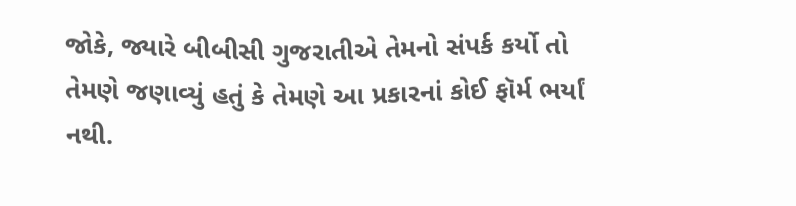જોકે, જ્યારે બીબીસી ગુજરાતીએ તેમનો સંપર્ક કર્યો તો તેમણે જણાવ્યું હતું કે તેમણે આ પ્રકારનાં કોઈ ફૉર્મ ભર્યાં નથી.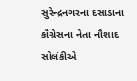સુરેન્દ્રનગરના દસાડાના કૉંગ્રેસના નેતા નૌશાદ સોલંકીએ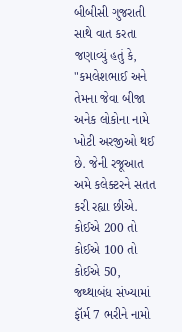બીબીસી ગુજરાતી સાથે વાત કરતા જણાવ્યું હતું કે, "કમલેશભાઈ અને તેમના જેવા બીજા અનેક લોકોના નામે ખોટી અરજીઓ થઈ છે. જેની રજૂઆત અમે કલેક્ટરને સતત કરી રહ્યા છીએ. કોઈએ 200 તો કોઈએ 100 તો કોઈએ 50, જથ્થાબંધ સંખ્યામાં ફૉર્મ 7 ભરીને નામો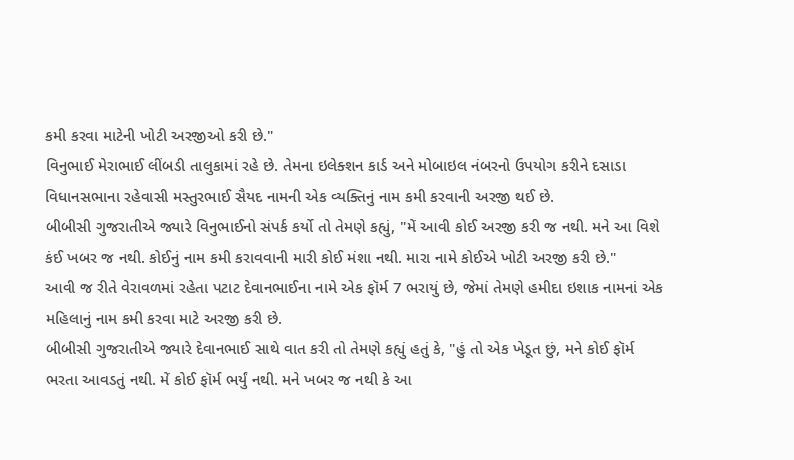કમી કરવા માટેની ખોટી અરજીઓ કરી છે."
વિનુભાઈ મેરાભાઈ લીંબડી તાલુકામાં રહે છે. તેમના ઇલેક્શન કાર્ડ અને મોબાઇલ નંબરનો ઉપયોગ કરીને દસાડા વિધાનસભાના રહેવાસી મસ્તુરભાઈ સૈયદ નામની એક વ્યક્તિનું નામ કમી કરવાની અરજી થઈ છે.
બીબીસી ગુજરાતીએ જ્યારે વિનુભાઈનો સંપર્ક કર્યો તો તેમણે કહ્યું, "મેં આવી કોઈ અરજી કરી જ નથી. મને આ વિશે કંઈ ખબર જ નથી. કોઈનું નામ કમી કરાવવાની મારી કોઈ મંશા નથી. મારા નામે કોઈએ ખોટી અરજી કરી છે."
આવી જ રીતે વેરાવળમાં રહેતા પટાટ દેવાનભાઈના નામે એક ફૉર્મ 7 ભરાયું છે, જેમાં તેમણે હમીદા ઇશાક નામનાં એક મહિલાનું નામ કમી કરવા માટે અરજી કરી છે.
બીબીસી ગુજરાતીએ જ્યારે દેવાનભાઈ સાથે વાત કરી તો તેમણે કહ્યું હતું કે, "હું તો એક ખેડૂત છું, મને કોઈ ફૉર્મ ભરતા આવડતું નથી. મેં કોઈ ફૉર્મ ભર્યું નથી. મને ખબર જ નથી કે આ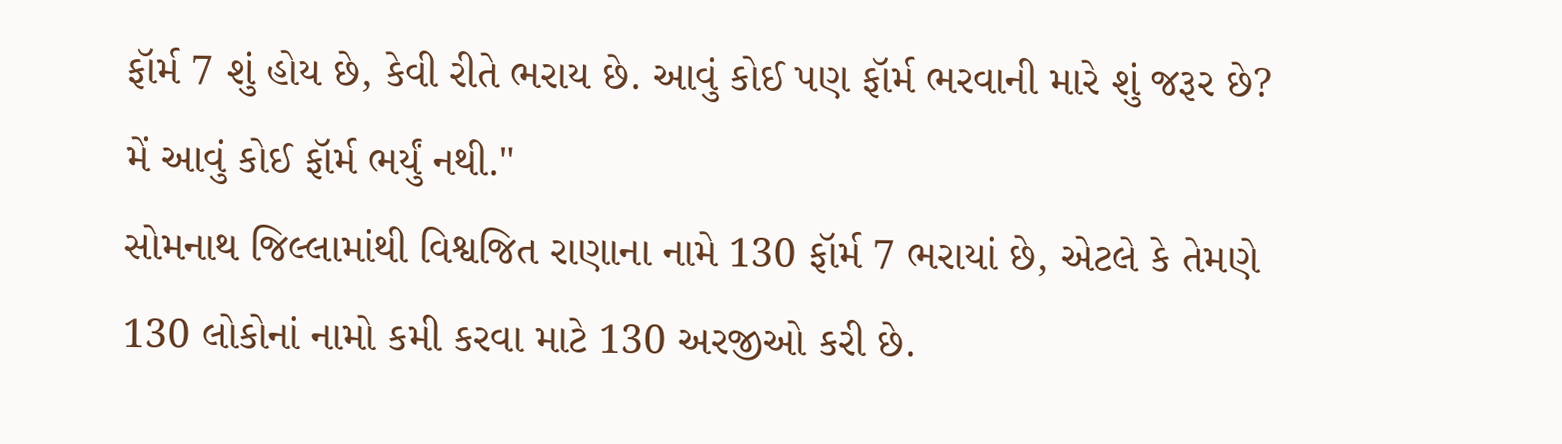ફૉર્મ 7 શું હોય છે, કેવી રીતે ભરાય છે. આવું કોઈ પણ ફૉર્મ ભરવાની મારે શું જરૂર છે? મેં આવું કોઈ ફૉર્મ ભર્યું નથી."
સોમનાથ જિલ્લામાંથી વિશ્વજિત રાણાના નામે 130 ફૉર્મ 7 ભરાયાં છે, એટલે કે તેમણે 130 લોકોનાં નામો કમી કરવા માટે 130 અરજીઓ કરી છે.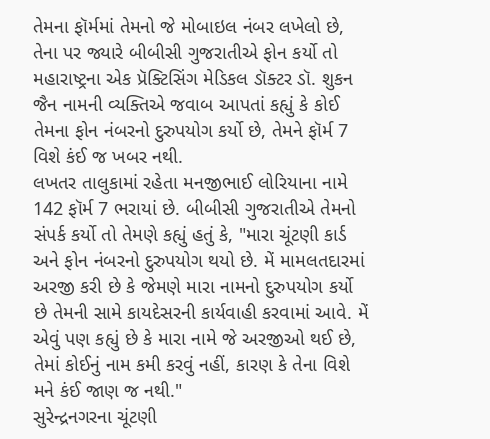તેમના ફૉર્મમાં તેમનો જે મોબાઇલ નંબર લખેલો છે, તેના પર જ્યારે બીબીસી ગુજરાતીએ ફોન કર્યો તો મહારાષ્ટ્રના એક પ્રૅક્ટિસિંગ મેડિકલ ડૉક્ટર ડૉ. શુકન જૈન નામની વ્યક્તિએ જવાબ આપતાં કહ્યું કે કોઈ તેમના ફોન નંબરનો દુરુપયોગ કર્યો છે, તેમને ફૉર્મ 7 વિશે કંઈ જ ખબર નથી.
લખતર તાલુકામાં રહેતા મનજીભાઈ લોરિયાના નામે 142 ફૉર્મ 7 ભરાયાં છે. બીબીસી ગુજરાતીએ તેમનો સંપર્ક કર્યો તો તેમણે કહ્યું હતું કે, "મારા ચૂંટણી કાર્ડ અને ફોન નંબરનો દુરુપયોગ થયો છે. મેં મામલતદારમાં અરજી કરી છે કે જેમણે મારા નામનો દુરુપયોગ કર્યો છે તેમની સામે કાયદેસરની કાર્યવાહી કરવામાં આવે. મેં એવું પણ કહ્યું છે કે મારા નામે જે અરજીઓ થઈ છે, તેમાં કોઈનું નામ કમી કરવું નહીં, કારણ કે તેના વિશે મને કંઈ જાણ જ નથી."
સુરેન્દ્રનગરના ચૂંટણી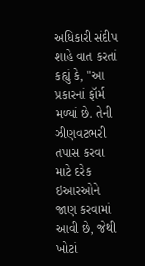અધિકારી સંદીપ શાહે વાત કરતાં કહ્યું કે, "આ પ્રકારનાં ફૉર્મ મળ્યાં છે. તેની ઝીણવટભરી તપાસ કરવા માટે દરેક ઇઆરઓને જાણ કરવામાં આવી છે, જેથી ખોટાં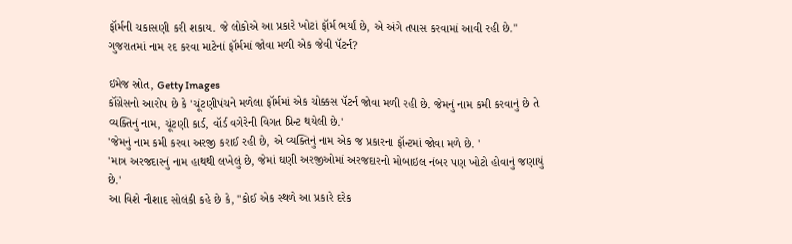ફૉર્મની ચકાસણી કરી શકાય. જે લોકોએ આ પ્રકારે ખોટાં ફૉર્મ ભર્યાં છે, એ અંગે તપાસ કરવામાં આવી રહી છે."
ગુજરાતમાં નામ રદ કરવા માટેનાં ફૉર્મમાં જોવા મળી એક જેવી પૅટર્ન?

ઇમેજ સ્રોત, Getty Images
કૉંગ્રેસનો આરોપ છે કે 'ચૂંટણીપંચને મળેલા ફૉર્મમાં એક ચોક્કસ પૅટર્ન જોવા મળી રહી છે. જેમનું નામ કમી કરવાનું છે તે વ્યક્તિનું નામ, ચૂંટણી કાર્ડ, વૉર્ડ વગેરેની વિગત પ્રિન્ટ થયેલી છે.'
'જેમનું નામ કમી કરવા અરજી કરાઈ રહી છે, એ વ્યક્તિનું નામ એક જ પ્રકારના ફૉન્ટમાં જોવા મળે છે. '
'માત્ર અરજદારનું નામ હાથથી લખેલું છે, જેમાં ઘણી અરજીઓમાં અરજદારનો મોબાઇલ નંબર પણ ખોટો હોવાનું જણાયું છે.'
આ વિશે નૌશાદ સોલંકી કહે છે કે, "કોઈ એક સ્થળે આ પ્રકારે દરેક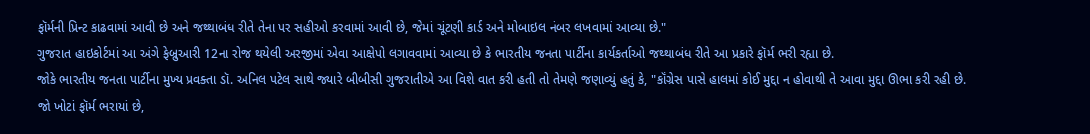ફૉર્મની પ્રિન્ટ કાઢવામાં આવી છે અને જથ્થાબંધ રીતે તેના પર સહીઓ કરવામાં આવી છે, જેમાં ચૂંટણી કાર્ડ અને મોબાઇલ નંબર લખવામાં આવ્યા છે."
ગુજરાત હાઇકોર્ટમાં આ અંગે ફેબ્રુઆરી 12ના રોજ થયેલી અરજીમાં એવા આક્ષેપો લગાવવામાં આવ્યા છે કે ભારતીય જનતા પાર્ટીના કાર્યકર્તાઓ જથ્થાબંધ રીતે આ પ્રકારે ફૉર્મ ભરી રહ્યા છે.
જોકે ભારતીય જનતા પાર્ટીના મુખ્ય પ્રવક્તા ડૉ. અનિલ પટેલ સાથે જ્યારે બીબીસી ગુજરાતીએ આ વિશે વાત કરી હતી તો તેમણે જણાવ્યું હતું કે, "કૉંગ્રેસ પાસે હાલમાં કોઈ મુદ્દા ન હોવાથી તે આવા મુદ્દા ઊભા કરી રહી છે. જો ખોટાં ફૉર્મ ભરાયાં છે,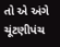તો એ અંગે ચૂંટણીપંચ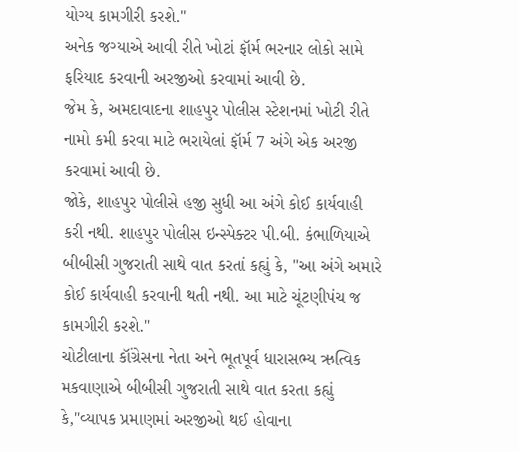યોગ્ય કામગીરી કરશે."
અનેક જગ્યાએ આવી રીતે ખોટાં ફૉર્મ ભરનાર લોકો સામે ફરિયાદ કરવાની અરજીઓ કરવામાં આવી છે.
જેમ કે, અમદાવાદના શાહપુર પોલીસ સ્ટેશનમાં ખોટી રીતે નામો કમી કરવા માટે ભરાયેલાં ફૉર્મ 7 અંગે એક અરજી કરવામાં આવી છે.
જોકે, શાહપુર પોલીસે હજી સુધી આ અંગે કોઈ કાર્યવાહી કરી નથી. શાહપુર પોલીસ ઇન્સ્પેક્ટર પી.બી. કંભાળિયાએ બીબીસી ગુજરાતી સાથે વાત કરતાં કહ્યું કે, "આ અંગે અમારે કોઈ કાર્યવાહી કરવાની થતી નથી. આ માટે ચૂંટણીપંચ જ કામગીરી કરશે."
ચોટીલાના કૉંગ્રેસના નેતા અને ભૂતપૂર્વ ધારાસભ્ય ઋત્વિક મકવાણાએ બીબીસી ગુજરાતી સાથે વાત કરતા કહ્યું કે,"વ્યાપક પ્રમાણમાં અરજીઓ થઈ હોવાના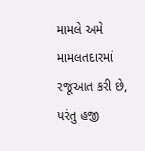મામલે અમે મામલતદારમાં રજૂઆત કરી છે, પરંતુ હજી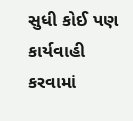સુધી કોઈ પણ કાર્યવાહી કરવામાં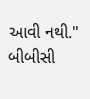આવી નથી."
બીબીસી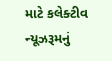માટે કલેક્ટીવ ન્યૂઝરૂમનું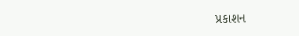પ્રકાશન